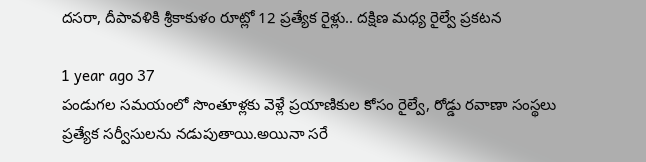దసరా, దీపావళికి శ్రీకాకుళం రూట్లో 12 ప్రత్యేక రైళ్లు.. దక్షిణ మధ్య రైల్వే ప్రకటన

1 year ago 37
పండుగల సమయంలో సొంతూళ్లకు వెళ్లే ప్రయాణికుల కోసం రైల్వే, రోడ్డు రవాణా సంస్థలు ప్రత్యేక సర్వీసులను నడుపుతాయి.అయినా సరే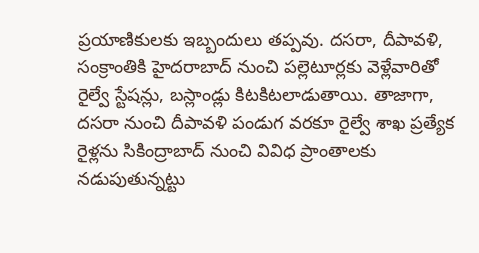ప్రయాణికులకు ఇబ్బందులు తప్పవు. దసరా, దీపావళి, సంక్రాంతికి హైదరాబాద్ నుంచి పల్లెటూర్లకు వెళ్లేవారితో రైల్వే స్టేషన్లు, బస్లాండ్లు కిటకిటలాడుతాయి. తాజాగా, దసరా నుంచి దీపావళి పండుగ వరకూ రైల్వే శాఖ ప్రత్యేక రైళ్లను సికింద్రాబాద్ నుంచి వివిధ ప్రాంతాలకు నడుపుతున్నట్టు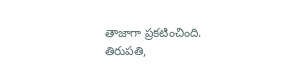తాజాగా ప్రకటించింది. తిరుపతి,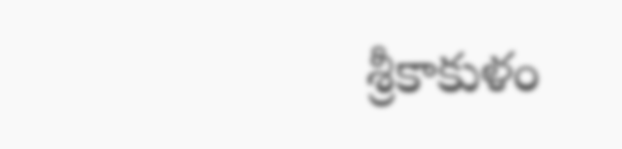శ్రీకాకుళం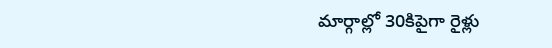మార్గాల్లో 30కిపైగా రైళ్లు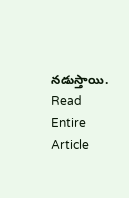నడుస్తాయి.
Read Entire Article